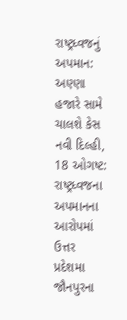રાષ્ટ્રધ્વજનું અપમાન: અણ્ણા હજારે સામે ચાલશે કેસ
નવી દિલ્હી, 18 ઓગષ્ટ: રાષ્ટ્રધ્વજના અપમાનના આરોપમાં ઉત્તર પ્રદેશમા જૌનપુરના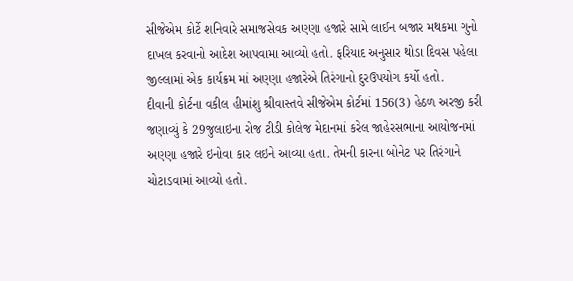સીજેએમ કોર્ટે શનિવારે સમાજસેવક અણ્ણા હજારે સામે લાઈન બજાર મથકમા ગુનો દાખલ કરવાનો આદેશ આપવામા આવ્યો હતો. ફરિયાદ અનુસાર થોડા દિવસ પહેલા જીલ્લામાં એક કાર્યક્રમ માં અણ્ણા હજારેએ તિરંગાનો દુરઉપયોગ કર્યો હતો.
દીવાની કોર્ટના વકીલ હીમાંશુ શ્રીવાસ્તવે સીજેએમ કોર્ટમાં 156(3) હેઠળ અરજી કરી જણાવ્યું કે 29જુલાઇના રોજ ટીડી કોલેજ મેદાનમાં કરેલ જાહેરસભાના આયોજનમાં અણ્ણા હજારે ઇનોવા કાર લઇને આવ્યા હતા. તેમની કારના બોનેટ પર તિરંગાને ચોટાડવામાં આવ્યો હતો.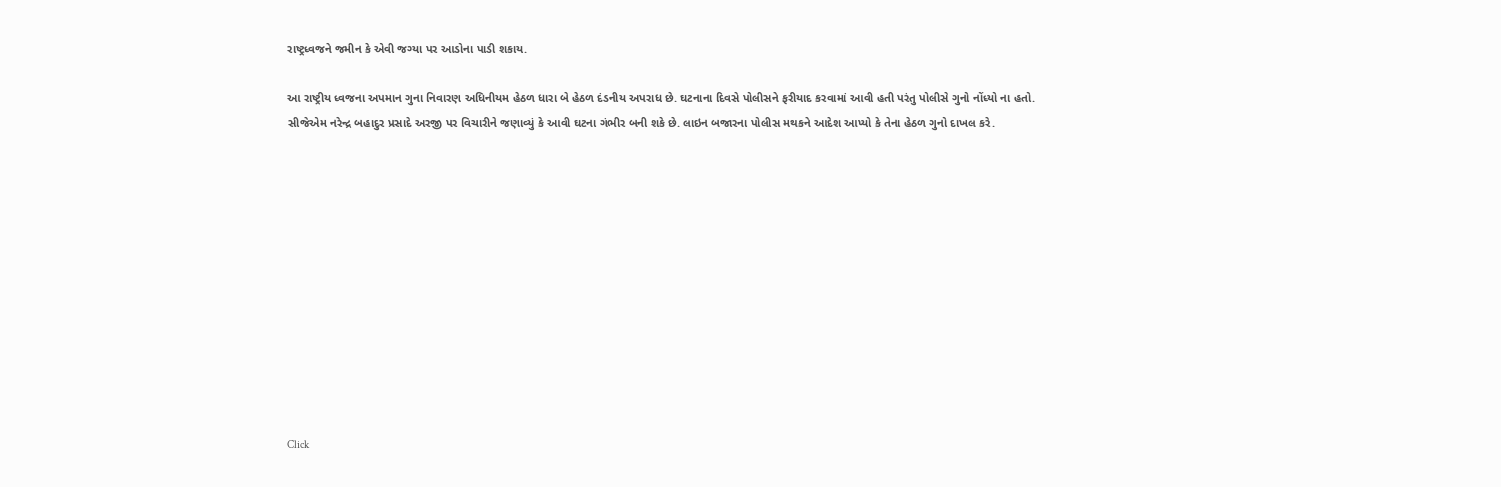રાષ્ટ્રધ્વજને જમીન કે એવી જગ્યા પર આડોના પાડી શકાય.

આ રાષ્ટ્રીય ધ્વજના અપમાન ગુના નિવારણ અધિનીયમ હેઠળ ધારા બે હેઠળ દંડનીય અપરાધ છે. ઘટનાના દિવસે પોલીસને ફરીયાદ કરવામાં આવી હતી પરંતુ પોલીસે ગુનો નોંધ્યો ના હતો.
સીજેએમ નરેન્દ્ર બહાદુર પ્રસાદે અરજી પર વિચારીને જણાવ્યું કે આવી ઘટના ગંભીર બની શકે છે. લાઇન બજારના પોલીસ મથકને આદેશ આપ્યો કે તેના હેઠળ ગુનો દાખલ કરે.












Click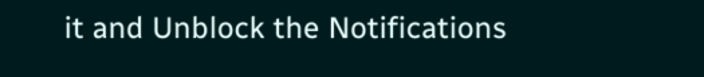it and Unblock the Notifications